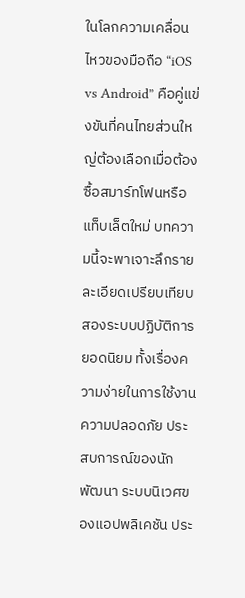ในโลกความเคลื่อนไหวของมือถือ “iOS vs Android” คือคู่แข่งขันที่คนไทยส่วนใหญ่ต้องเลือกเมื่อต้องซื้อสมาร์ทโฟนหรือแท็บเล็ตใหม่ บทความนี้จะพาเจาะลึกรายละเอียดเปรียบเทียบสองระบบปฏิบัติการยอดนิยม ทั้งเรื่องความง่ายในการใช้งาน ความปลอดภัย ประสบการณ์ของนักพัฒนา ระบบนิเวศของแอปพลิเคชัน ประ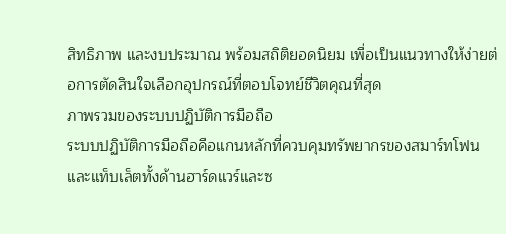สิทธิภาพ และงบประมาณ พร้อมสถิติยอดนิยม เพื่อเป็นแนวทางให้ง่ายต่อการตัดสินใจเลือกอุปกรณ์ที่ตอบโจทย์ชีวิตคุณที่สุด
ภาพรวมของระบบปฏิบัติการมือถือ
ระบบปฏิบัติการมือถือคือแกนหลักที่ควบคุมทรัพยากรของสมาร์ทโฟนและแท็บเล็ตทั้งด้านฮาร์ดแวร์และซ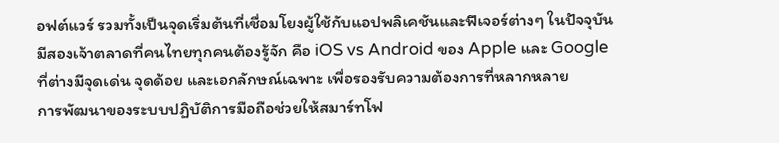อฟต์แวร์ รวมทั้งเป็นจุดเริ่มต้นที่เชื่อมโยงผู้ใช้กับแอปพลิเคชันและฟีเจอร์ต่างๆ ในปัจจุบันมีสองเจ้าตลาดที่คนไทยทุกคนต้องรู้จัก คือ iOS vs Android ของ Apple และ Google ที่ต่างมีจุดเด่น จุดด้อย และเอกลักษณ์เฉพาะ เพื่อรองรับความต้องการที่หลากหลาย
การพัฒนาของระบบปฏิบัติการมือถือช่วยให้สมาร์ทโฟ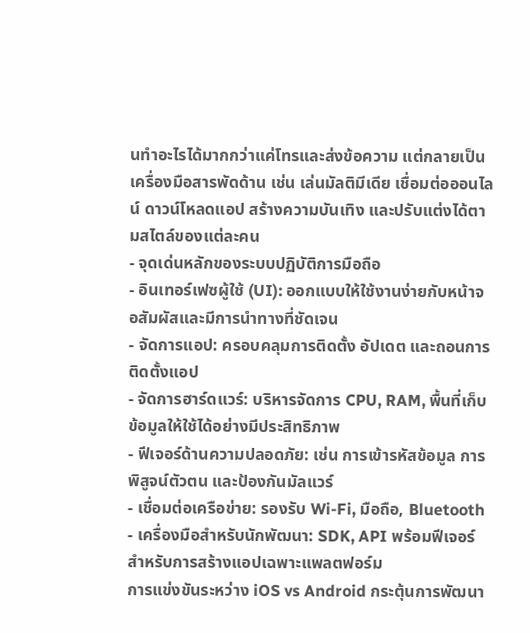นทำอะไรได้มากกว่าแค่โทรและส่งข้อความ แต่กลายเป็นเครื่องมือสารพัดด้าน เช่น เล่นมัลติมีเดีย เชื่อมต่อออนไลน์ ดาวน์โหลดแอป สร้างความบันเทิง และปรับแต่งได้ตามสไตล์ของแต่ละคน
- จุดเด่นหลักของระบบปฏิบัติการมือถือ
- อินเทอร์เฟซผู้ใช้ (UI): ออกแบบให้ใช้งานง่ายกับหน้าจอสัมผัสและมีการนำทางที่ชัดเจน
- จัดการแอป: ครอบคลุมการติดตั้ง อัปเดต และถอนการติดตั้งแอป
- จัดการฮาร์ดแวร์: บริหารจัดการ CPU, RAM, พื้นที่เก็บข้อมูลให้ใช้ได้อย่างมีประสิทธิภาพ
- ฟีเจอร์ด้านความปลอดภัย: เช่น การเข้ารหัสข้อมูล การพิสูจน์ตัวตน และป้องกันมัลแวร์
- เชื่อมต่อเครือข่าย: รองรับ Wi-Fi, มือถือ, Bluetooth
- เครื่องมือสำหรับนักพัฒนา: SDK, API พร้อมฟีเจอร์สำหรับการสร้างแอปเฉพาะแพลตฟอร์ม
การแข่งขันระหว่าง iOS vs Android กระตุ้นการพัฒนา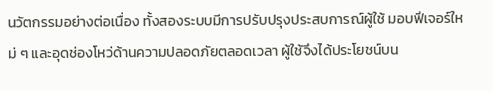นวัตกรรมอย่างต่อเนื่อง ทั้งสองระบบมีการปรับปรุงประสบการณ์ผู้ใช้ มอบฟีเจอร์ใหม่ ๆ และอุดช่องโหว่ด้านความปลอดภัยตลอดเวลา ผู้ใช้จึงได้ประโยชน์บน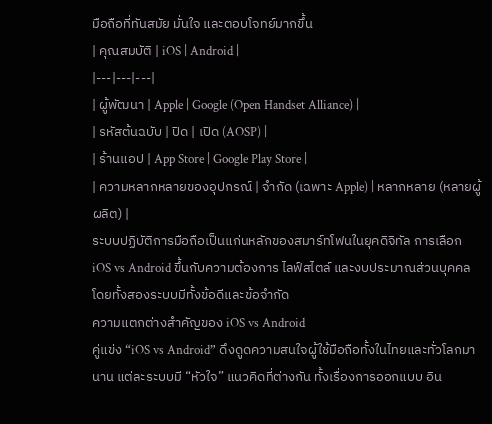มือถือที่ทันสมัย มั่นใจ และตอบโจทย์มากขึ้น
| คุณสมบัติ | iOS | Android |
|---|---|---|
| ผู้พัฒนา | Apple | Google (Open Handset Alliance) |
| รหัสต้นฉบับ | ปิด | เปิด (AOSP) |
| ร้านแอป | App Store | Google Play Store |
| ความหลากหลายของอุปกรณ์ | จำกัด (เฉพาะ Apple) | หลากหลาย (หลายผู้ผลิต) |
ระบบปฏิบัติการมือถือเป็นแก่นหลักของสมาร์ทโฟนในยุคดิจิทัล การเลือก iOS vs Android ขึ้นกับความต้องการ ไลฟ์สไตล์ และงบประมาณส่วนบุคคล โดยทั้งสองระบบมีทั้งข้อดีและข้อจำกัด
ความแตกต่างสำคัญของ iOS vs Android
คู่แข่ง “iOS vs Android” ดึงดูดความสนใจผู้ใช้มือถือทั้งในไทยและทั่วโลกมานาน แต่ละระบบมี “หัวใจ” แนวคิดที่ต่างกัน ทั้งเรื่องการออกแบบ อิน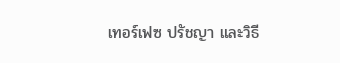เทอร์เฟซ ปรัชญา และวิธี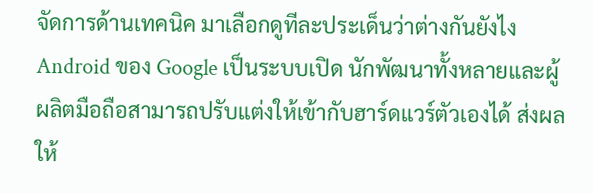จัดการด้านเทคนิค มาเลือกดูทีละประเด็นว่าต่างกันยังไง
Android ของ Google เป็นระบบเปิด นักพัฒนาทั้งหลายและผู้ผลิตมือถือสามารถปรับแต่งให้เข้ากับฮาร์ดแวร์ตัวเองได้ ส่งผลให้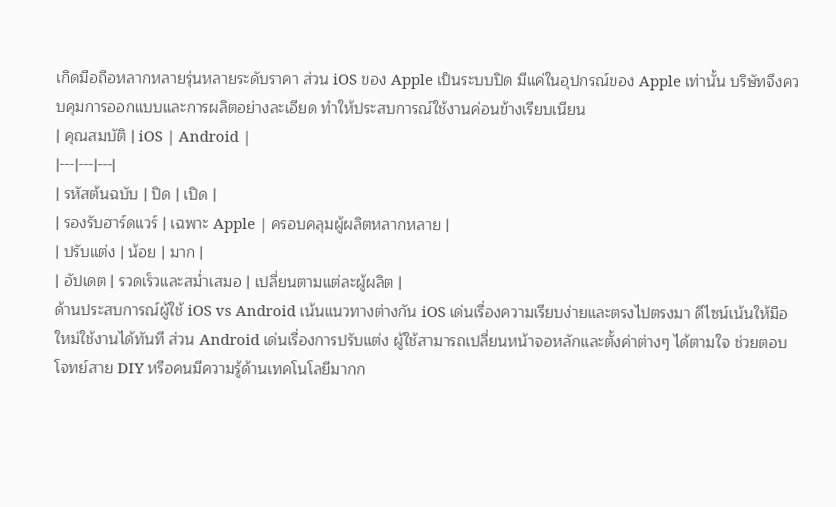เกิดมือถือหลากหลายรุ่นหลายระดับราคา ส่วน iOS ของ Apple เป็นระบบปิด มีแค่ในอุปกรณ์ของ Apple เท่านั้น บริษัทจึงควบคุมการออกแบบและการผลิตอย่างละเอียด ทำให้ประสบการณ์ใช้งานค่อนข้างเรียบเนียน
| คุณสมบัติ | iOS | Android |
|---|---|---|
| รหัสต้นฉบับ | ปิด | เปิด |
| รองรับฮาร์ดแวร์ | เฉพาะ Apple | ครอบคลุมผู้ผลิตหลากหลาย |
| ปรับแต่ง | น้อย | มาก |
| อัปเดต | รวดเร็วและสม่ำเสมอ | เปลี่ยนตามแต่ละผู้ผลิต |
ด้านประสบการณ์ผู้ใช้ iOS vs Android เน้นแนวทางต่างกัน iOS เด่นเรื่องความเรียบง่ายและตรงไปตรงมา ดีไซน์เน้นให้มือใหม่ใช้งานได้ทันที ส่วน Android เด่นเรื่องการปรับแต่ง ผู้ใช้สามารถเปลี่ยนหน้าจอหลักและตั้งค่าต่างๆ ได้ตามใจ ช่วยตอบโจทย์สาย DIY หรือคนมีความรู้ด้านเทคโนโลยีมากก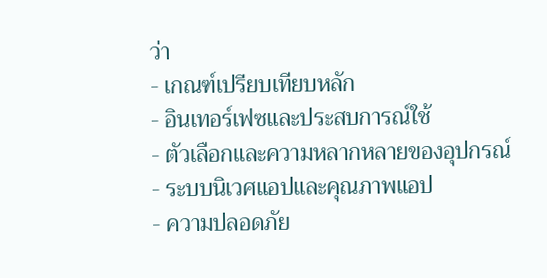ว่า
- เกณฑ์เปรียบเทียบหลัก
- อินเทอร์เฟซและประสบการณ์ใช้
- ตัวเลือกและความหลากหลายของอุปกรณ์
- ระบบนิเวศแอปและคุณภาพแอป
- ความปลอดภัย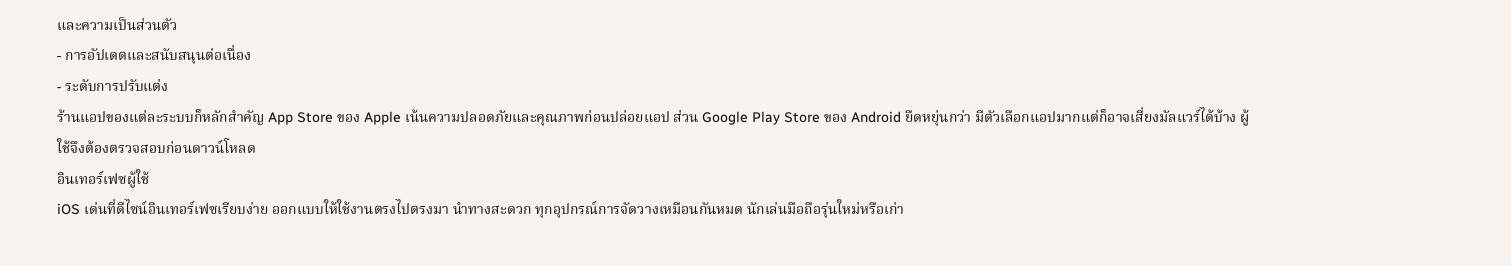และความเป็นส่วนตัว
- การอัปเดตและสนับสนุนต่อเนื่อง
- ระดับการปรับแต่ง
ร้านแอปของแต่ละระบบก็หลักสำคัญ App Store ของ Apple เน้นความปลอดภัยและคุณภาพก่อนปล่อยแอป ส่วน Google Play Store ของ Android ยืดหยุ่นกว่า มีตัวเลือกแอปมากแต่ก็อาจเสี่ยงมัลแวร์ได้บ้าง ผู้ใช้จึงต้องตรวจสอบก่อนดาวน์โหลด
อินเทอร์เฟซผู้ใช้
iOS เด่นที่ดีไซน์อินเทอร์เฟซเรียบง่าย ออกแบบให้ใช้งานตรงไปตรงมา นำทางสะดวก ทุกอุปกรณ์การจัดวางเหมือนกันหมด นักเล่นมือถือรุ่นใหม่หรือเก่า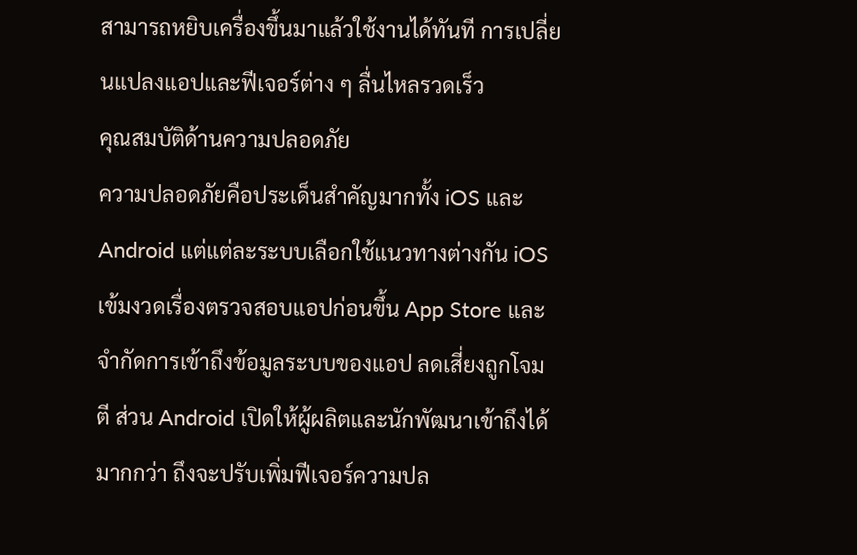สามารถหยิบเครื่องขึ้นมาแล้วใช้งานได้ทันที การเปลี่ยนแปลงแอปและฟีเจอร์ต่าง ๆ ลื่นไหลรวดเร็ว
คุณสมบัติด้านความปลอดภัย
ความปลอดภัยคือประเด็นสำคัญมากทั้ง iOS และ Android แต่แต่ละระบบเลือกใช้แนวทางต่างกัน iOS เข้มงวดเรื่องตรวจสอบแอปก่อนขึ้น App Store และจำกัดการเข้าถึงข้อมูลระบบของแอป ลดเสี่ยงถูกโจมตี ส่วน Android เปิดให้ผู้ผลิตและนักพัฒนาเข้าถึงได้มากกว่า ถึงจะปรับเพิ่มฟีเจอร์ความปล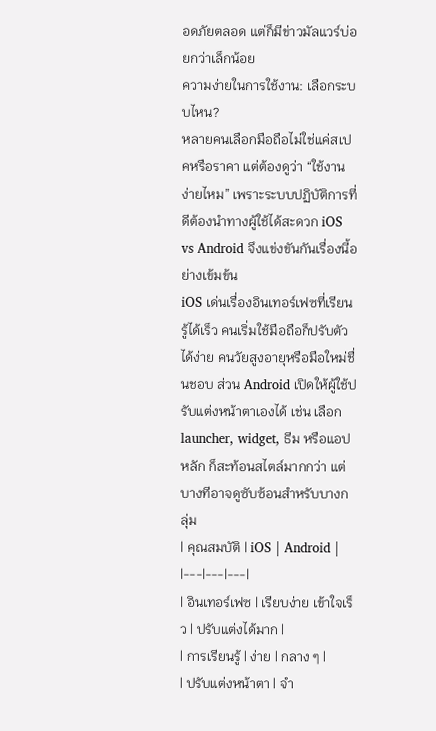อดภัยตลอด แต่ก็มีข่าวมัลแวร์บ่อยกว่าเล็กน้อย
ความง่ายในการใช้งาน: เลือกระบบไหน?
หลายคนเลือกมือถือไม่ใช่แค่สเปคหรือราคา แต่ต้องดูว่า “ใช้งานง่ายไหม” เพราะระบบปฏิบัติการที่ดีต้องนำทางผู้ใช้ได้สะดวก iOS vs Android จึงแข่งขันกันเรื่องนี้อย่างเข้มข้น
iOS เด่นเรื่องอินเทอร์เฟซที่เรียนรู้ได้เร็ว คนเริ่มใช้มือถือก็ปรับตัวได้ง่าย คนวัยสูงอายุหรือมือใหม่ชื่นชอบ ส่วน Android เปิดให้ผู้ใช้ปรับแต่งหน้าตาเองได้ เช่น เลือก launcher, widget, ธีม หรือแอปหลัก ก็สะท้อนสไตล์มากกว่า แต่บางทีอาจดูซับซ้อนสำหรับบางกลุ่ม
| คุณสมบัติ | iOS | Android |
|---|---|---|
| อินเทอร์เฟซ | เรียบง่าย เข้าใจเร็ว | ปรับแต่งได้มาก |
| การเรียนรู้ | ง่าย | กลาง ๆ |
| ปรับแต่งหน้าตา | จำ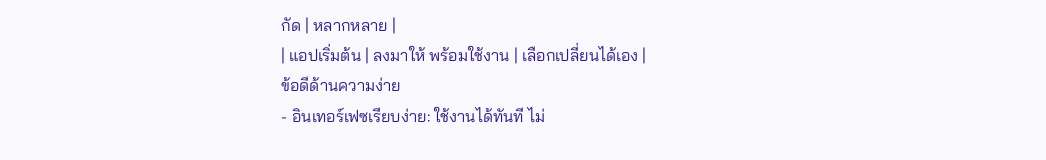กัด | หลากหลาย |
| แอปเริ่มต้น | ลงมาให้ พร้อมใช้งาน | เลือกเปลี่ยนได้เอง |
ข้อดีด้านความง่าย
- อินเทอร์เฟซเรียบง่าย: ใช้งานได้ทันที ไม่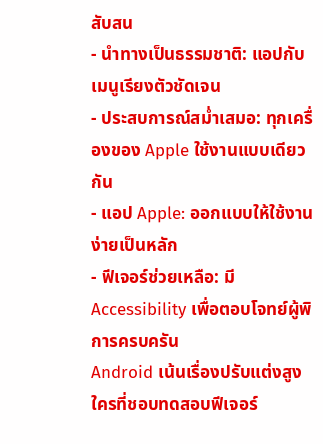สับสน
- นำทางเป็นธรรมชาติ: แอปกับเมนูเรียงตัวชัดเจน
- ประสบการณ์สม่ำเสมอ: ทุกเครื่องของ Apple ใช้งานแบบเดียวกัน
- แอป Apple: ออกแบบให้ใช้งานง่ายเป็นหลัก
- ฟีเจอร์ช่วยเหลือ: มี Accessibility เพื่อตอบโจทย์ผู้พิการครบครัน
Android เน้นเรื่องปรับแต่งสูง ใครที่ชอบทดสอบฟีเจอร์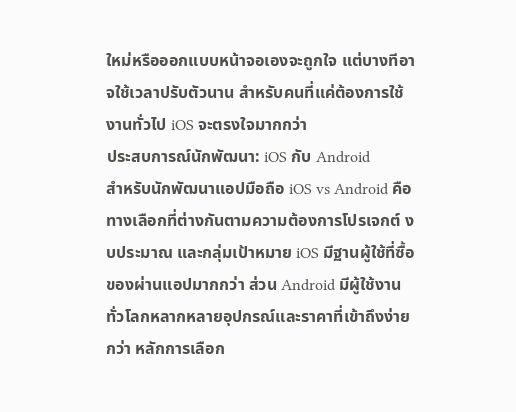ใหม่หรือออกแบบหน้าจอเองจะถูกใจ แต่บางทีอาจใช้เวลาปรับตัวนาน สำหรับคนที่แค่ต้องการใช้งานทั่วไป iOS จะตรงใจมากกว่า
ประสบการณ์นักพัฒนา: iOS กับ Android
สำหรับนักพัฒนาแอปมือถือ iOS vs Android คือทางเลือกที่ต่างกันตามความต้องการโปรเจกต์ งบประมาณ และกลุ่มเป้าหมาย iOS มีฐานผู้ใช้ที่ซื้อของผ่านแอปมากกว่า ส่วน Android มีผู้ใช้งานทั่วโลกหลากหลายอุปกรณ์และราคาที่เข้าถึงง่ายกว่า หลักการเลือก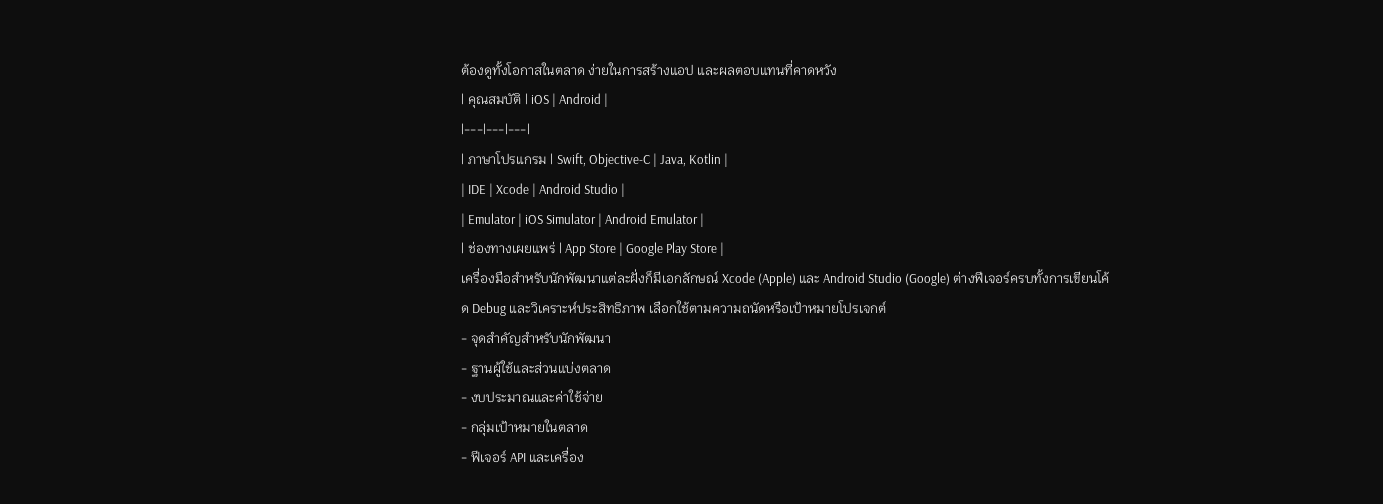ต้องดูทั้งโอกาสในตลาด ง่ายในการสร้างแอป และผลตอบแทนที่คาดหวัง
| คุณสมบัติ | iOS | Android |
|---|---|---|
| ภาษาโปรแกรม | Swift, Objective-C | Java, Kotlin |
| IDE | Xcode | Android Studio |
| Emulator | iOS Simulator | Android Emulator |
| ช่องทางเผยแพร่ | App Store | Google Play Store |
เครื่องมือสำหรับนักพัฒนาแต่ละฝั่งก็มีเอกลักษณ์ Xcode (Apple) และ Android Studio (Google) ต่างฟีเจอร์ครบทั้งการเขียนโค้ด Debug และวิเคราะห์ประสิทธิภาพ เลือกใช้ตามความถนัดหรือเป้าหมายโปรเจกต์
- จุดสำคัญสำหรับนักพัฒนา
- ฐานผู้ใช้และส่วนแบ่งตลาด
- งบประมาณและค่าใช้จ่าย
- กลุ่มเป้าหมายในตลาด
- ฟีเจอร์ API และเครื่อง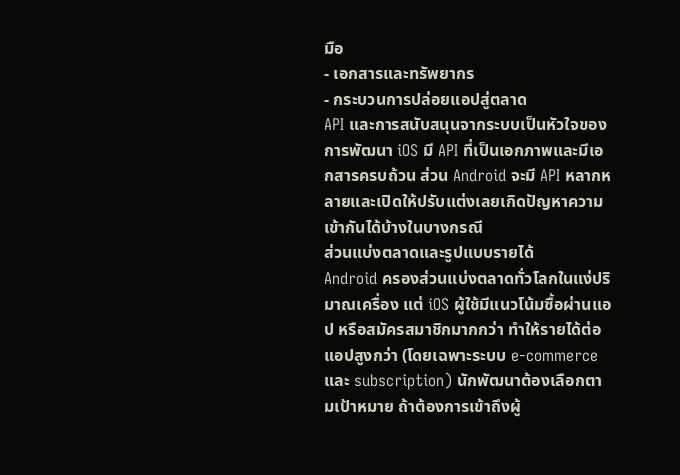มือ
- เอกสารและทรัพยากร
- กระบวนการปล่อยแอปสู่ตลาด
API และการสนับสนุนจากระบบเป็นหัวใจของการพัฒนา iOS มี API ที่เป็นเอกภาพและมีเอกสารครบถ้วน ส่วน Android จะมี API หลากหลายและเปิดให้ปรับแต่งเลยเกิดปัญหาความเข้ากันได้บ้างในบางกรณี
ส่วนแบ่งตลาดและรูปแบบรายได้
Android ครองส่วนแบ่งตลาดทั่วโลกในแง่ปริมาณเครื่อง แต่ iOS ผู้ใช้มีแนวโน้มซื้อผ่านแอป หรือสมัครสมาชิกมากกว่า ทำให้รายได้ต่อแอปสูงกว่า (โดยเฉพาะระบบ e-commerce และ subscription) นักพัฒนาต้องเลือกตามเป้าหมาย ถ้าต้องการเข้าถึงผู้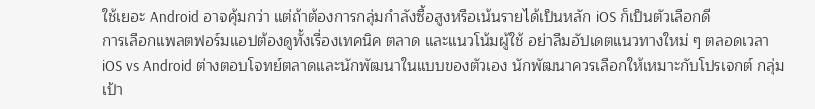ใช้เยอะ Android อาจคุ้มกว่า แต่ถ้าต้องการกลุ่มกำลังซื้อสูงหรือเน้นรายได้เป็นหลัก iOS ก็เป็นตัวเลือกดี
การเลือกแพลตฟอร์มแอปต้องดูทั้งเรื่องเทคนิค ตลาด และแนวโน้มผู้ใช้ อย่าลืมอัปเดตแนวทางใหม่ ๆ ตลอดเวลา
iOS vs Android ต่างตอบโจทย์ตลาดและนักพัฒนาในแบบของตัวเอง นักพัฒนาควรเลือกให้เหมาะกับโปรเจกต์ กลุ่มเป้า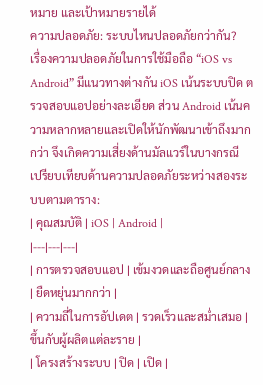หมาย และเป้าหมายรายได้
ความปลอดภัย: ระบบไหนปลอดภัยกว่ากัน?
เรื่องความปลอดภัยในการใช้มือถือ “iOS vs Android” มีแนวทางต่างกัน iOS เน้นระบบปิด ตรวจสอบแอปอย่างละเอียด ส่วน Android เน้นความหลากหลายและเปิดให้นักพัฒนาเข้าถึงมากกว่า จึงเกิดความเสี่ยงด้านมัลแวร์ในบางกรณี
เปรียบเทียบด้านความปลอดภัยระหว่างสองระบบตามตาราง:
| คุณสมบัติ | iOS | Android |
|---|---|---|
| การตรวจสอบแอป | เข้มงวดและถือศูนย์กลาง | ยืดหยุ่นมากกว่า |
| ความถี่ในการอัปเดต | รวดเร็วและสม่ำเสมอ | ขึ้นกับผู้ผลิตแต่ละราย |
| โครงสร้างระบบ | ปิด | เปิด |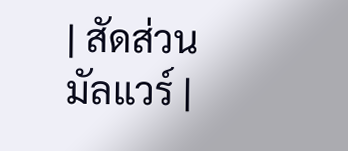| สัดส่วนมัลแวร์ |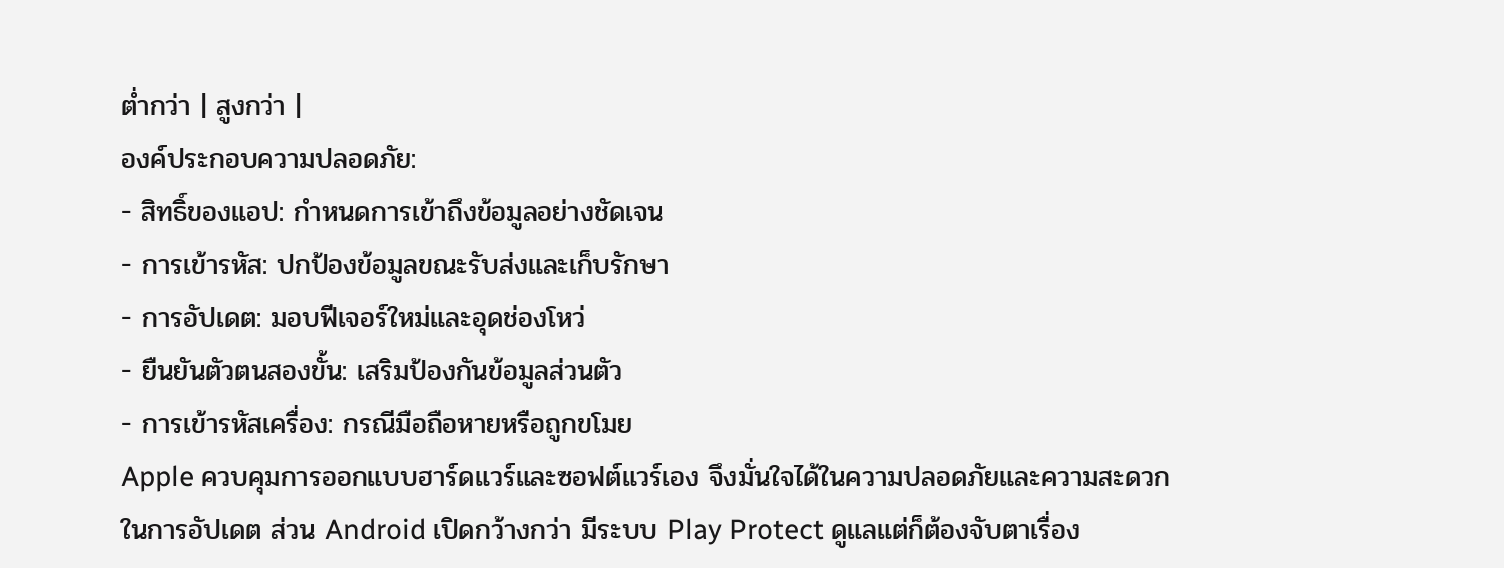ต่ำกว่า | สูงกว่า |
องค์ประกอบความปลอดภัย:
- สิทธิ์ของแอป: กำหนดการเข้าถึงข้อมูลอย่างชัดเจน
- การเข้ารหัส: ปกป้องข้อมูลขณะรับส่งและเก็บรักษา
- การอัปเดต: มอบฟีเจอร์ใหม่และอุดช่องโหว่
- ยืนยันตัวตนสองขั้น: เสริมป้องกันข้อมูลส่วนตัว
- การเข้ารหัสเครื่อง: กรณีมือถือหายหรือถูกขโมย
Apple ควบคุมการออกแบบฮาร์ดแวร์และซอฟต์แวร์เอง จึงมั่นใจได้ในความปลอดภัยและความสะดวกในการอัปเดต ส่วน Android เปิดกว้างกว่า มีระบบ Play Protect ดูแลแต่ก็ต้องจับตาเรื่อง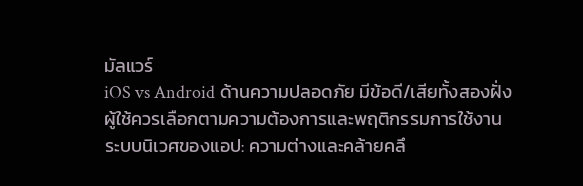มัลแวร์
iOS vs Android ด้านความปลอดภัย มีข้อดี/เสียทั้งสองฝั่ง ผู้ใช้ควรเลือกตามความต้องการและพฤติกรรมการใช้งาน
ระบบนิเวศของแอป: ความต่างและคล้ายคลึ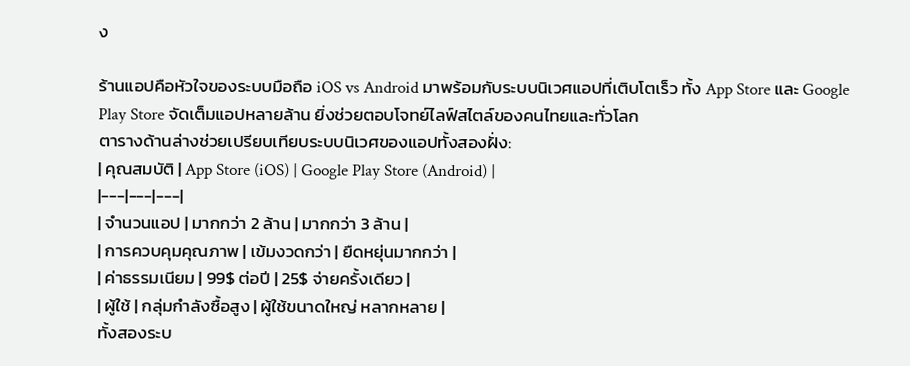ง

ร้านแอปคือหัวใจของระบบมือถือ iOS vs Android มาพร้อมกับระบบนิเวศแอปที่เติบโตเร็ว ทั้ง App Store และ Google Play Store จัดเต็มแอปหลายล้าน ยิ่งช่วยตอบโจทย์ไลฟ์สไตล์ของคนไทยและทั่วโลก
ตารางด้านล่างช่วยเปรียบเทียบระบบนิเวศของแอปทั้งสองฝั่ง:
| คุณสมบัติ | App Store (iOS) | Google Play Store (Android) |
|---|---|---|
| จำนวนแอป | มากกว่า 2 ล้าน | มากกว่า 3 ล้าน |
| การควบคุมคุณภาพ | เข้มงวดกว่า | ยืดหยุ่นมากกว่า |
| ค่าธรรมเนียม | 99$ ต่อปี | 25$ จ่ายครั้งเดียว |
| ผู้ใช้ | กลุ่มกำลังซื้อสูง | ผู้ใช้ขนาดใหญ่ หลากหลาย |
ทั้งสองระบ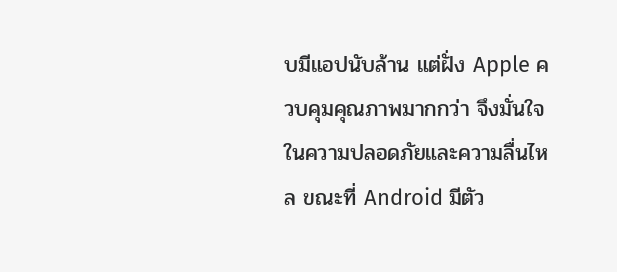บมีแอปนับล้าน แต่ฝั่ง Apple ควบคุมคุณภาพมากกว่า จึงมั่นใจในความปลอดภัยและความลื่นไหล ขณะที่ Android มีตัว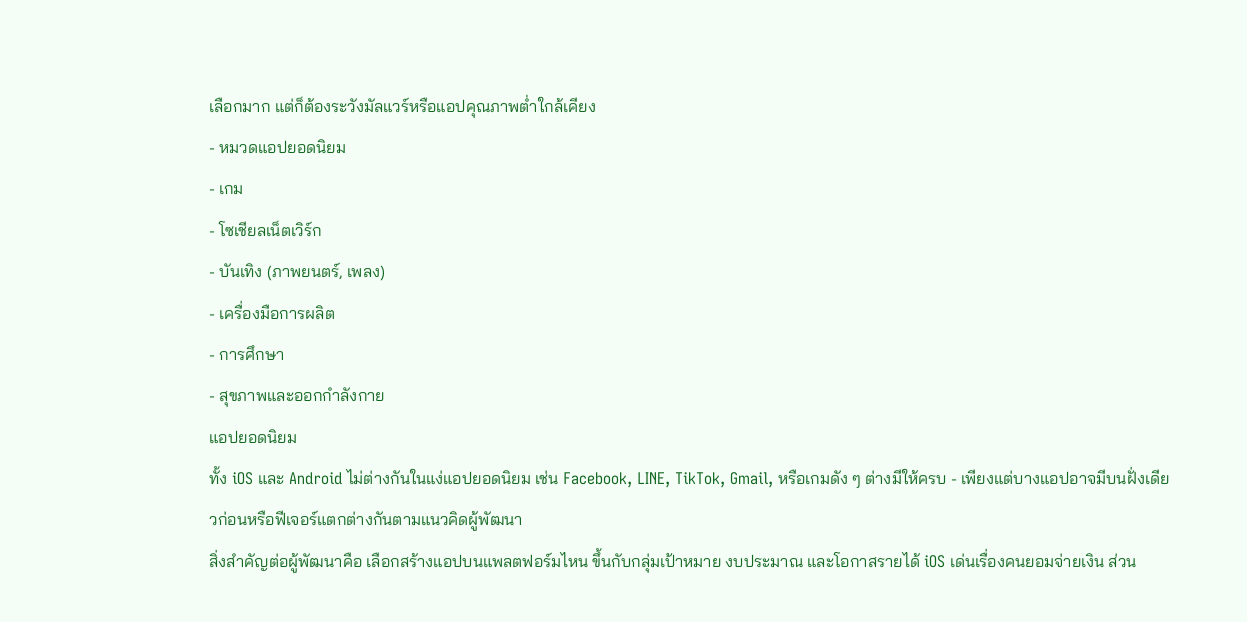เลือกมาก แต่ก็ต้องระวังมัลแวร์หรือแอปคุณภาพต่ำใกล้เคียง
- หมวดแอปยอดนิยม
- เกม
- โซเชียลเน็ตเวิร์ก
- บันเทิง (ภาพยนตร์, เพลง)
- เครื่องมือการผลิต
- การศึกษา
- สุขภาพและออกกำลังกาย
แอปยอดนิยม
ทั้ง iOS และ Android ไม่ต่างกันในแง่แอปยอดนิยม เช่น Facebook, LINE, TikTok, Gmail, หรือเกมดัง ๆ ต่างมีให้ครบ - เพียงแต่บางแอปอาจมีบนฝั่งเดียวก่อนหรือฟีเจอร์แตกต่างกันตามแนวคิดผู้พัฒนา
สิ่งสำคัญต่อผู้พัฒนาคือ เลือกสร้างแอปบนแพลตฟอร์มไหน ขึ้นกับกลุ่มเป้าหมาย งบประมาณ และโอกาสรายได้ iOS เด่นเรื่องคนยอมจ่ายเงิน ส่วน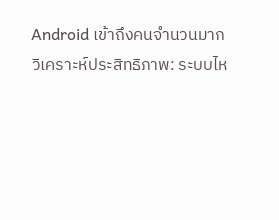Android เข้าถึงคนจำนวนมาก
วิเคราะห์ประสิทธิภาพ: ระบบไห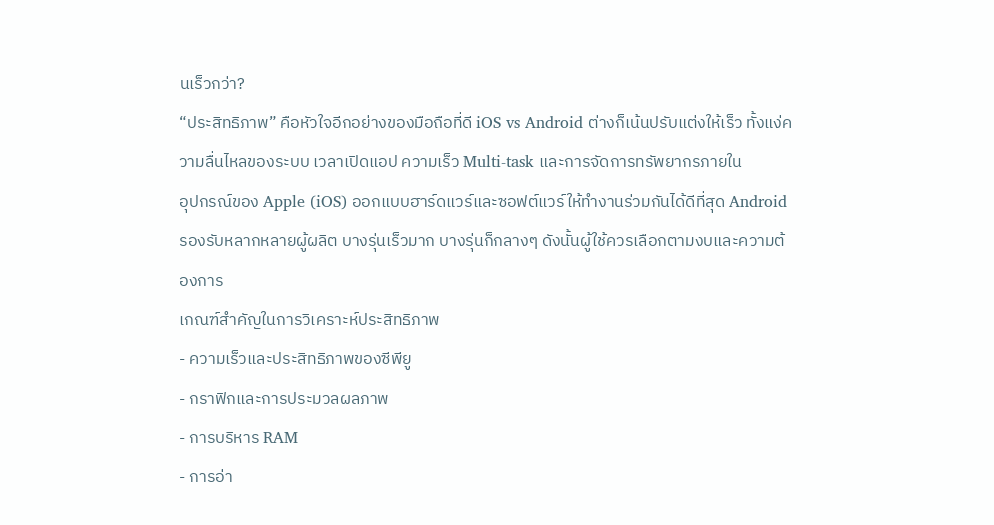นเร็วกว่า?
“ประสิทธิภาพ” คือหัวใจอีกอย่างของมือถือที่ดี iOS vs Android ต่างก็เน้นปรับแต่งให้เร็ว ทั้งแง่ความลื่นไหลของระบบ เวลาเปิดแอป ความเร็ว Multi-task และการจัดการทรัพยากรภายใน
อุปกรณ์ของ Apple (iOS) ออกแบบฮาร์ดแวร์และซอฟต์แวร์ให้ทำงานร่วมกันได้ดีที่สุด Android รองรับหลากหลายผู้ผลิต บางรุ่นเร็วมาก บางรุ่นก็กลางๆ ดังนั้นผู้ใช้ควรเลือกตามงบและความต้องการ
เกณฑ์สำคัญในการวิเคราะห์ประสิทธิภาพ
- ความเร็วและประสิทธิภาพของซีพียู
- กราฟิกและการประมวลผลภาพ
- การบริหาร RAM
- การอ่า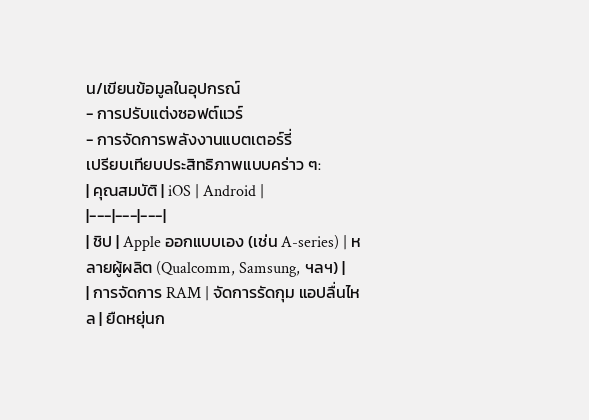น/เขียนข้อมูลในอุปกรณ์
- การปรับแต่งซอฟต์แวร์
- การจัดการพลังงานแบตเตอร์รี่
เปรียบเทียบประสิทธิภาพแบบคร่าว ๆ:
| คุณสมบัติ | iOS | Android |
|---|---|---|
| ชิป | Apple ออกแบบเอง (เช่น A-series) | หลายผู้ผลิต (Qualcomm, Samsung, ฯลฯ) |
| การจัดการ RAM | จัดการรัดกุม แอปลื่นไหล | ยืดหยุ่นก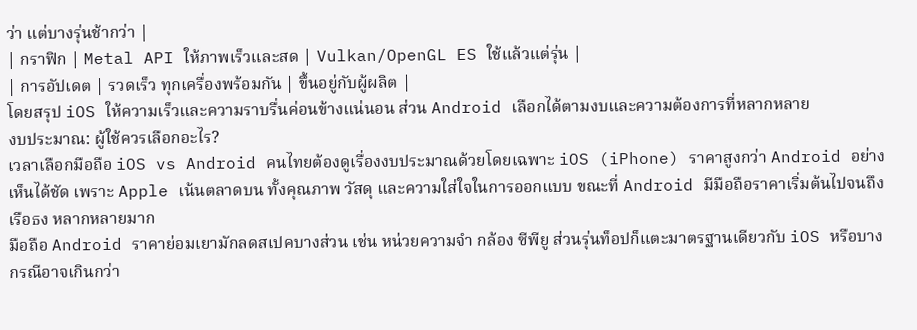ว่า แต่บางรุ่นช้ากว่า |
| กราฟิก | Metal API ให้ภาพเร็วและสด | Vulkan/OpenGL ES ใช้แล้วแต่รุ่น |
| การอัปเดต | รวดเร็ว ทุกเครื่องพร้อมกัน | ขึ้นอยู่กับผู้ผลิต |
โดยสรุป iOS ให้ความเร็วและความราบรื่นค่อนข้างแน่นอน ส่วน Android เลือกได้ตามงบและความต้องการที่หลากหลาย
งบประมาณ: ผู้ใช้ควรเลือกอะไร?
เวลาเลือกมือถือ iOS vs Android คนไทยต้องดูเรื่องงบประมาณด้วยโดยเฉพาะ iOS (iPhone) ราคาสูงกว่า Android อย่างเห็นได้ชัด เพราะ Apple เน้นตลาดบน ทั้งคุณภาพ วัสดุ และความใส่ใจในการออกแบบ ขณะที่ Android มีมือถือราคาเริ่มต้นไปจนถึงเรือธง หลากหลายมาก
มือถือ Android ราคาย่อมเยามักลดสเปคบางส่วน เช่น หน่วยความจำ กล้อง ซีพียู ส่วนรุ่นท็อปก็แตะมาตรฐานเดียวกับ iOS หรือบางกรณีอาจเกินกว่า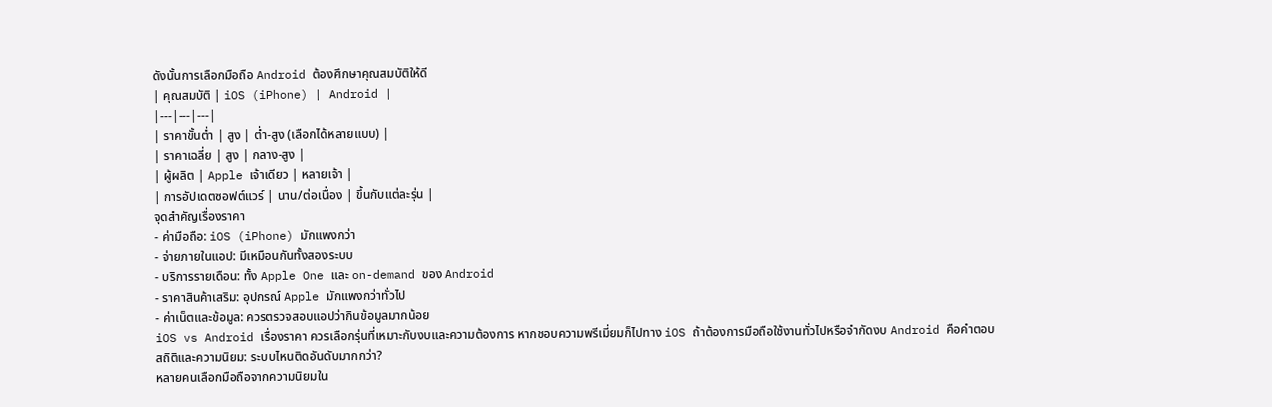ดังนั้นการเลือกมือถือ Android ต้องศึกษาคุณสมบัติให้ดี
| คุณสมบัติ | iOS (iPhone) | Android |
|---|---|---|
| ราคาขั้นต่ำ | สูง | ต่ำ-สูง (เลือกได้หลายแบบ) |
| ราคาเฉลี่ย | สูง | กลาง-สูง |
| ผู้ผลิต | Apple เจ้าเดียว | หลายเจ้า |
| การอัปเดตซอฟต์แวร์ | นาน/ต่อเนื่อง | ขึ้นกับแต่ละรุ่น |
จุดสำคัญเรื่องราคา
- ค่ามือถือ: iOS (iPhone) มักแพงกว่า
- จ่ายภายในแอป: มีเหมือนกันทั้งสองระบบ
- บริการรายเดือน: ทั้ง Apple One และ on-demand ของ Android
- ราคาสินค้าเสริม: อุปกรณ์ Apple มักแพงกว่าทั่วไป
- ค่าเน็ตและข้อมูล: ควรตรวจสอบแอปว่ากินข้อมูลมากน้อย
iOS vs Android เรื่องราคา ควรเลือกรุ่นที่เหมาะกับงบและความต้องการ หากชอบความพรีเมี่ยมก็ไปทาง iOS ถ้าต้องการมือถือใช้งานทั่วไปหรือจำกัดงบ Android คือคำตอบ
สถิติและความนิยม: ระบบไหนติดอันดับมากกว่า?
หลายคนเลือกมือถือจากความนิยมใน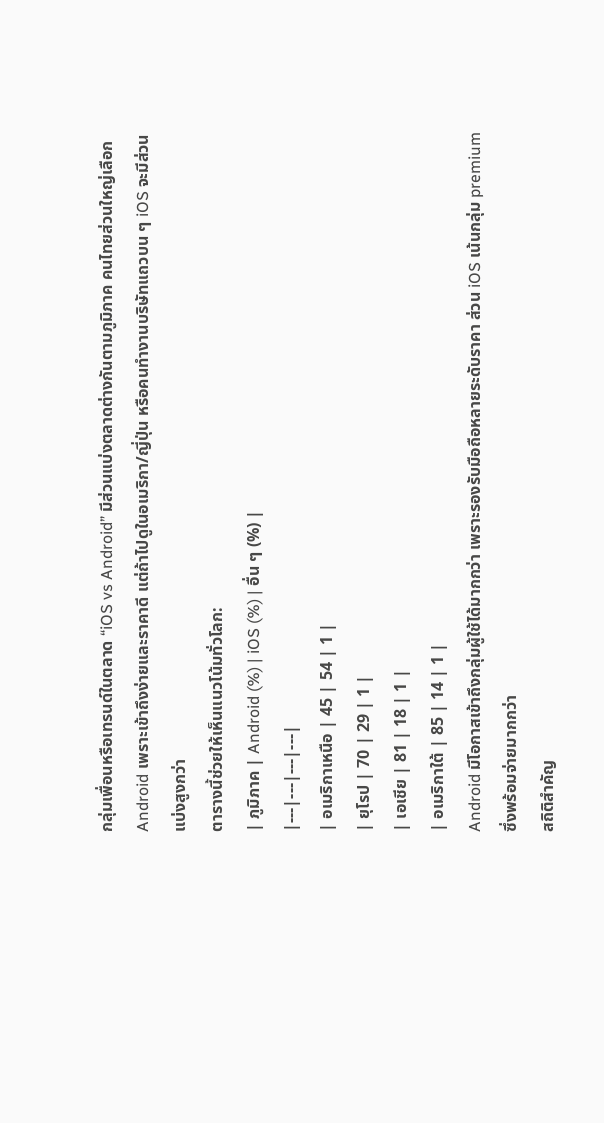กลุ่มเพื่อนหรือเทรนด์ในตลาด “iOS vs Android” มีส่วนแบ่งตลาดต่างกันตามภูมิภาค คนไทยส่วนใหญ่เลือก Android เพราะเข้าถึงง่ายและราคาดี แต่ถ้าไปดูในอเมริกา/ญี่ปุ่น หรือคนทำงานบริษัทแถวบน ๆ iOS จะมีส่วนแบ่งสูงกว่า
ตารางนี้ช่วยให้เห็นแนวโน้มทั่วโลก:
| ภูมิภาค | Android (%) | iOS (%) | อื่น ๆ (%) |
|---|---|---|---|
| อเมริกาเหนือ | 45 | 54 | 1 |
| ยุโรป | 70 | 29 | 1 |
| เอเชีย | 81 | 18 | 1 |
| อเมริกาใต้ | 85 | 14 | 1 |
Android มีโอกาสเข้าถึงกลุ่มผู้ใช้ได้มากกว่า เพราะรองรับมือถือหลายระดับราคา ส่วน iOS เน้นกลุ่ม premium ซึ่งพร้อมจ่ายมากกว่า
สถิติสำคัญ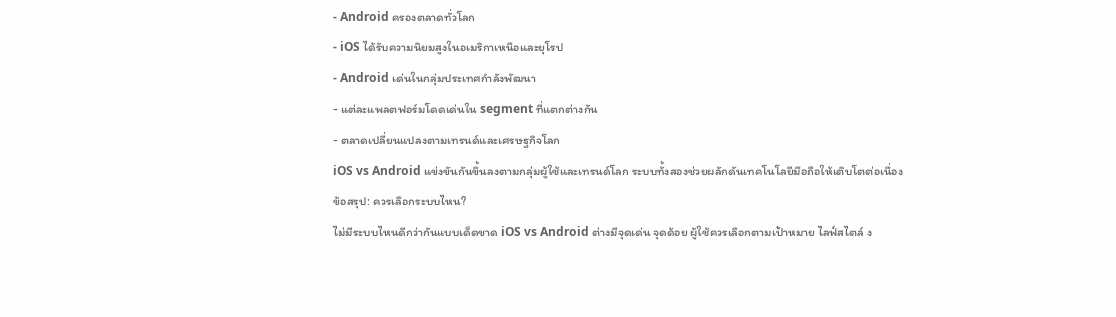- Android ครองตลาดทั่วโลก
- iOS ได้รับความนิยมสูงในอเมริกาเหนือและยุโรป
- Android เด่นในกลุ่มประเทศกำลังพัฒนา
- แต่ละแพลตฟอร์มโดดเด่นใน segment ที่แตกต่างกัน
- ตลาดเปลี่ยนแปลงตามเทรนด์และเศรษฐกิจโลก
iOS vs Android แข่งขันกันขึ้นลงตามกลุ่มผู้ใช้และเทรนด์โลก ระบบทั้งสองช่วยผลักดันเทคโนโลยีมือถือให้เติบโตต่อเนื่อง
ข้อสรุป: ควรเลือกระบบไหน?
ไม่มีระบบไหนดีกว่ากันแบบเด็ดขาด iOS vs Android ต่างมีจุดเด่น จุดด้อย ผู้ใช้ควรเลือกตามเป้าหมาย ไลฟ์สไตล์ ง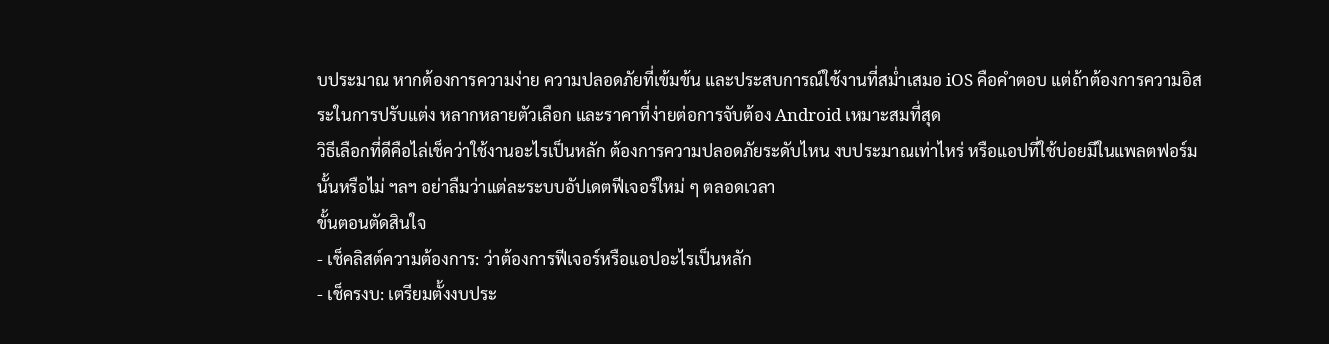บประมาณ หากต้องการความง่าย ความปลอดภัยที่เข้มข้น และประสบการณ์ใช้งานที่สม่ำเสมอ iOS คือคำตอบ แต่ถ้าต้องการความอิสระในการปรับแต่ง หลากหลายตัวเลือก และราคาที่ง่ายต่อการจับต้อง Android เหมาะสมที่สุด
วิธีเลือกที่ดีคือไล่เช็คว่าใช้งานอะไรเป็นหลัก ต้องการความปลอดภัยระดับไหน งบประมาณเท่าไหร่ หรือแอปที่ใช้บ่อยมีในแพลตฟอร์มนั้นหรือไม่ ฯลฯ อย่าลืมว่าแต่ละระบบอัปเดตฟีเจอร์ใหม่ ๆ ตลอดเวลา
ขั้นตอนตัดสินใจ
- เช็คลิสต์ความต้องการ: ว่าต้องการฟีเจอร์หรือแอปอะไรเป็นหลัก
- เช็ครงบ: เตรียมตั้งงบประ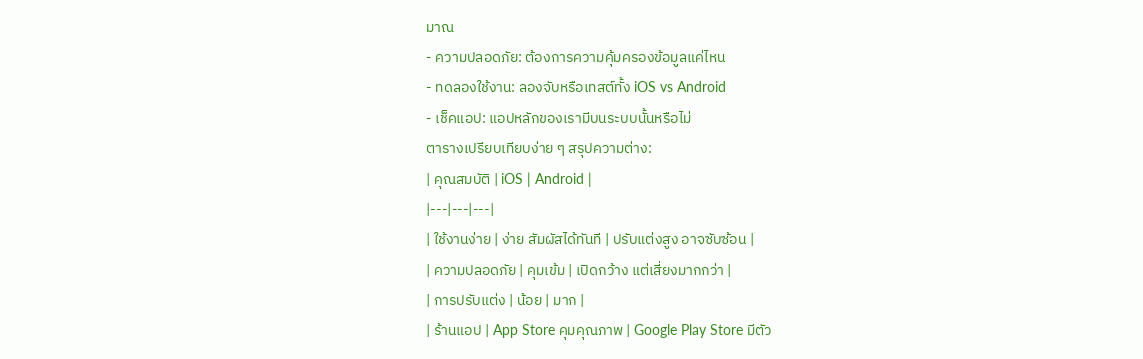มาณ
- ความปลอดภัย: ต้องการความคุ้มครองข้อมูลแค่ไหน
- ทดลองใช้งาน: ลองจับหรือเทสต์ทั้ง iOS vs Android
- เช็คแอป: แอปหลักของเรามีบนระบบนั้นหรือไม่
ตารางเปรียบเทียบง่าย ๆ สรุปความต่าง:
| คุณสมบัติ | iOS | Android |
|---|---|---|
| ใช้งานง่าย | ง่าย สัมผัสได้ทันที | ปรับแต่งสูง อาจซับซ้อน |
| ความปลอดภัย | คุมเข้ม | เปิดกว้าง แต่เสี่ยงมากกว่า |
| การปรับแต่ง | น้อย | มาก |
| ร้านแอป | App Store คุมคุณภาพ | Google Play Store มีตัว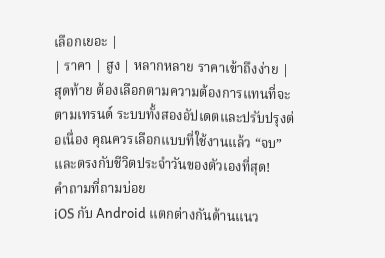เลือกเยอะ |
| ราคา | สูง | หลากหลาย ราคาเข้าถึงง่าย |
สุดท้าย ต้องเลือกตามความต้องการแทนที่จะตามเทรนด์ ระบบทั้งสองอัปเดตและปรับปรุงต่อเนื่อง คุณควรเลือกแบบที่ใช้งานแล้ว “จบ” และตรงกับชีวิตประจำวันของตัวเองที่สุด!
คำถามที่ถามบ่อย
iOS กับ Android แตกต่างกันด้านแนว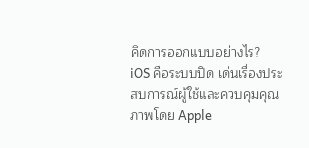คิดการออกแบบอย่างไร?
iOS คือระบบปิด เด่นเรื่องประสบการณ์ผู้ใช้และควบคุมคุณภาพโดย Apple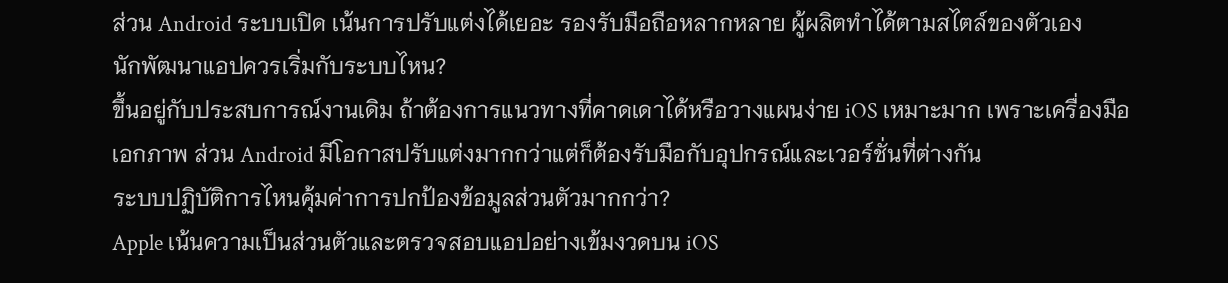ส่วน Android ระบบเปิด เน้นการปรับแต่งได้เยอะ รองรับมือถือหลากหลาย ผู้ผลิตทำได้ตามสไตล์ของตัวเอง
นักพัฒนาแอปควรเริ่มกับระบบไหน?
ขึ้นอยู่กับประสบการณ์งานเดิม ถ้าต้องการแนวทางที่คาดเดาได้หรือวางแผนง่าย iOS เหมาะมาก เพราะเครื่องมือเอกภาพ ส่วน Android มีโอกาสปรับแต่งมากกว่าแต่ก็ต้องรับมือกับอุปกรณ์และเวอร์ชั่นที่ต่างกัน
ระบบปฏิบัติการไหนคุ้มค่าการปกป้องข้อมูลส่วนตัวมากกว่า?
Apple เน้นความเป็นส่วนตัวและตรวจสอบแอปอย่างเข้มงวดบน iOS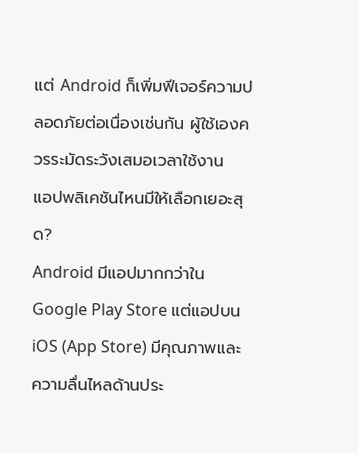แต่ Android ก็เพิ่มฟีเจอร์ความปลอดภัยต่อเนื่องเช่นกัน ผู้ใช้เองควรระมัดระวังเสมอเวลาใช้งาน
แอปพลิเคชันไหนมีให้เลือกเยอะสุด?
Android มีแอปมากกว่าใน Google Play Store แต่แอปบน iOS (App Store) มีคุณภาพและความลื่นไหลด้านประ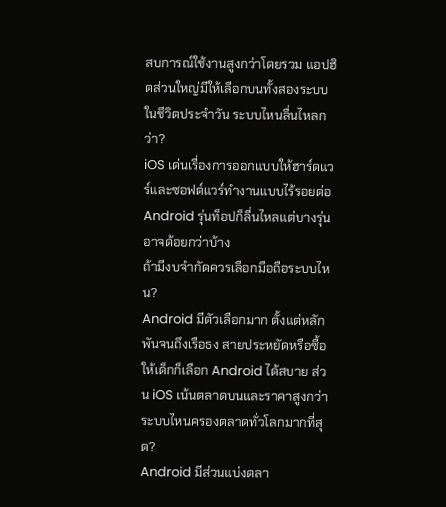สบการณ์ใช้งานสูงกว่าโดยรวม แอปฮิตส่วนใหญ่มีให้เลือกบนทั้งสองระบบ
ในชีวิตประจำวัน ระบบไหนลื่นไหลกว่า?
iOS เด่นเรื่องการออกแบบให้ฮาร์ดแวร์และซอฟต์แวร์ทำงานแบบไร้รอยต่อ Android รุ่นท็อปก็ลื่นไหลแต่บางรุ่นอาจด้อยกว่าบ้าง
ถ้ามีงบจำกัดควรเลือกมือถือระบบไหน?
Android มีตัวเลือกมาก ตั้งแต่หลักพันจนถึงเรือธง สายประหยัดหรือซื้อให้เด็กก็เลือก Android ได้สบาย ส่วน iOS เน้นตลาดบนและราคาสูงกว่า
ระบบไหนครองตลาดทั่วโลกมากที่สุด?
Android มีส่วนแบ่งตลา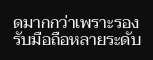ดมากกว่าเพราะรองรับมือถือหลายระดับ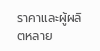ราคาและผู้ผลิตหลาย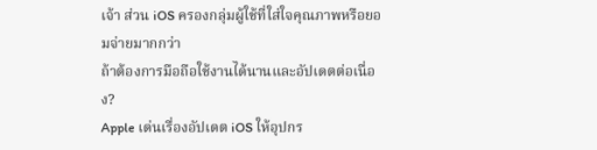เจ้า ส่วน iOS ครองกลุ่มผู้ใช้ที่ใส่ใจคุณภาพหรือยอมจ่ายมากกว่า
ถ้าต้องการมือถือใช้งานได้นานและอัปเดตต่อเนื่อง?
Apple เด่นเรื่องอัปเดต iOS ให้อุปกร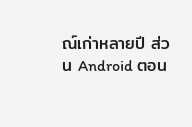ณ์เก่าหลายปี ส่วน Android ตอน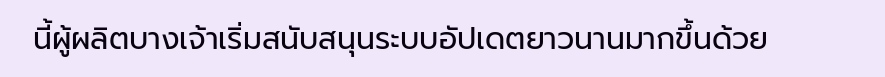นี้ผู้ผลิตบางเจ้าเริ่มสนับสนุนระบบอัปเดตยาวนานมากขึ้นด้วย